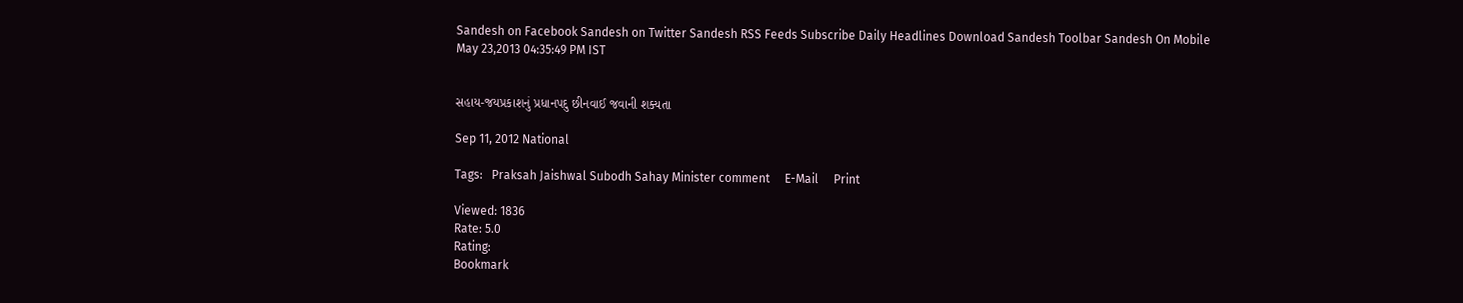Sandesh on Facebook Sandesh on Twitter Sandesh RSS Feeds Subscribe Daily Headlines Download Sandesh Toolbar Sandesh On Mobile
May 23,2013 04:35:49 PM IST


સહાય-જયપ્રકાશનું પ્રધાનપદુ છીનવાઈ જવાની શક્યતા

Sep 11, 2012 National

Tags:   Praksah Jaishwal Subodh Sahay Minister comment     E-Mail     Print

Viewed: 1836
Rate: 5.0
Rating:
Bookmark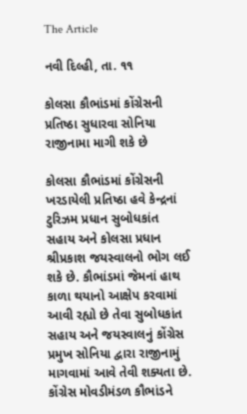The Article

નવી દિલ્હી, તા. ૧૧

કોલસા કૌભાંડમાં કોંગ્રેસની પ્રતિષ્ઠા સુધારવા સોનિયા રાજીનામા માગી શકે છે

કોલસા કૌભાંડમાં કોંગ્રેસની ખરડાયેલી પ્રતિષ્ઠા હવે કેન્દ્રનાં ટુરિઝમ પ્રધાન સુબોધકાંત સહાય અને કોલસા પ્રધાન શ્રીપ્રકાશ જયસ્વાલનો ભોગ લઈ શકે છે. કૌભાંડમાં જેમનાં હાથ કાળા થયાનો આક્ષેપ કરવામાં આવી રહ્યો છે તેવા સુબોધકાંત સહાય અને જયસ્વાલનું કોંગ્રેસ પ્રમુખ સોનિયા દ્વારા રાજીનામું માગવામાં આવે તેવી શક્યતા છે. કોંગ્રેસ મોવડીમંડળ કૌભાંડને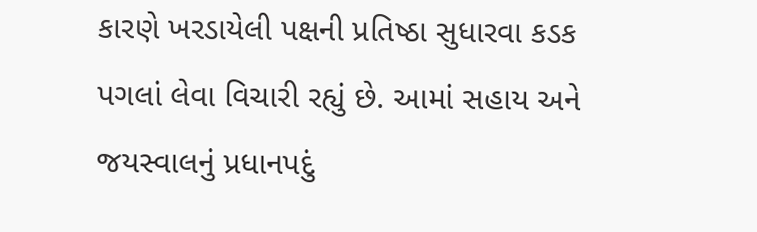કારણે ખરડાયેલી પક્ષની પ્રતિષ્ઠા સુધારવા કડક પગલાં લેવા વિચારી રહ્યું છે. આમાં સહાય અને જયસ્વાલનું પ્રધાનપદું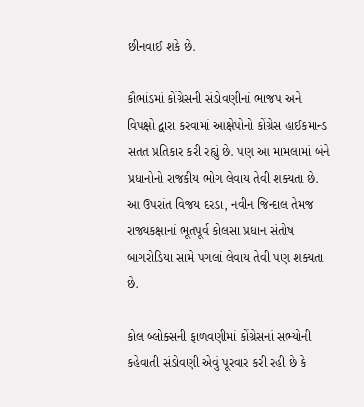છીનવાઈ શકે છે.

કૌભાંડમાં કોંગ્રેસની સંડોવણીનાં ભાજપ અને વિપક્ષો દ્વારા કરવામાં આક્ષેપોનો કોંગ્રેસ હાઈકમાન્ડ સતત પ્રતિકાર કરી રહ્યું છે. પણ આ મામલામાં બંને પ્રધાનોનો રાજકીય ભોગ લેવાય તેવી શક્યતા છે. આ ઉપરાંત વિજય દરડા, નવીન જિન્દાલ તેમજ રાજ્યકક્ષાનાં ભૂતપૂર્વ કોલસા પ્રધાન સંતોષ બાગરોડિયા સામે પગલાં લેવાય તેવી પણ શક્યતા છે.

કોલ બ્લોક્સની ફાળવણીમાં કોંગ્રેસનાં સભ્યોની કહેવાતી સંડોવણી એવું પૂરવાર કરી રહી છે કે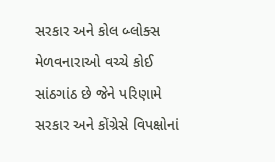સરકાર અને કોલ બ્લોક્સ મેળવનારાઓ વચ્ચે કોઈ સાંઠગાંઠ છે જેને પરિણામે સરકાર અને કોંગ્રેસે વિપક્ષોનાં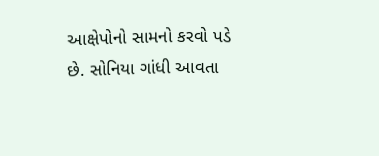આક્ષેપોનો સામનો કરવો પડે છે. સોનિયા ગાંધી આવતા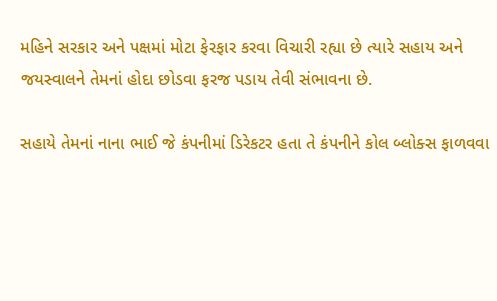મહિને સરકાર અને પક્ષમાં મોટા ફેરફાર કરવા વિચારી રહ્યા છે ત્યારે સહાય અને જયસ્વાલને તેમનાં હોદા છોડવા ફરજ પડાય તેવી સંભાવના છે.

સહાયે તેમનાં નાના ભાઈ જે કંપનીમાં ડિરેકટર હતા તે કંપનીને કોલ બ્લોક્સ ફાળવવા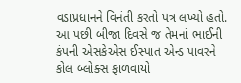વડાપ્રધાનને વિનંતી કરતો પત્ર લખ્યો હતો. આ પછી બીજા દિવસે જ તેમનાં ભાઈની કંપની એસકેએસ ઈસ્પાત એન્ડ પાવરને કોલ બ્લોક્સ ફાળવાયો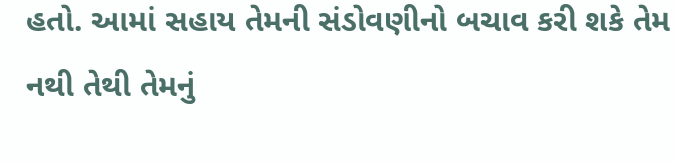હતો. આમાં સહાય તેમની સંડોવણીનો બચાવ કરી શકે તેમ નથી તેથી તેમનું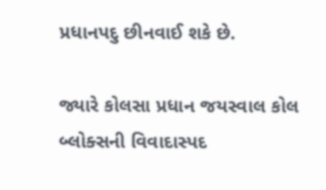પ્રધાનપદુ છીનવાઈ શકે છે.

જ્યારે કોલસા પ્રધાન જયસ્વાલ કોલ બ્લોક્સની વિવાદાસ્પદ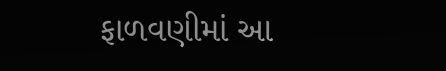ફાળવણીમાં આ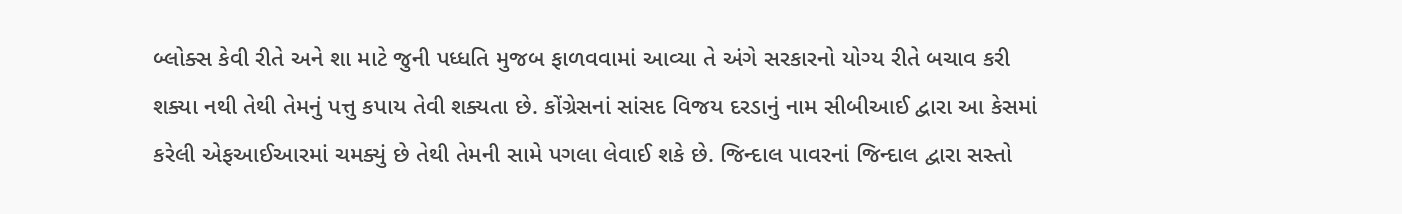બ્લોક્સ કેવી રીતે અને શા માટે જુની પધ્ધતિ મુજબ ફાળવવામાં આવ્યા તે અંગે સરકારનો યોગ્ય રીતે બચાવ કરી શક્યા નથી તેથી તેમનું પત્તુ કપાય તેવી શક્યતા છે. કોંગ્રેસનાં સાંસદ વિજય દરડાનું નામ સીબીઆઈ દ્વારા આ કેસમાં કરેલી એફઆઈઆરમાં ચમક્યું છે તેથી તેમની સામે પગલા લેવાઈ શકે છે. જિન્દાલ પાવરનાં જિન્દાલ દ્વારા સસ્તો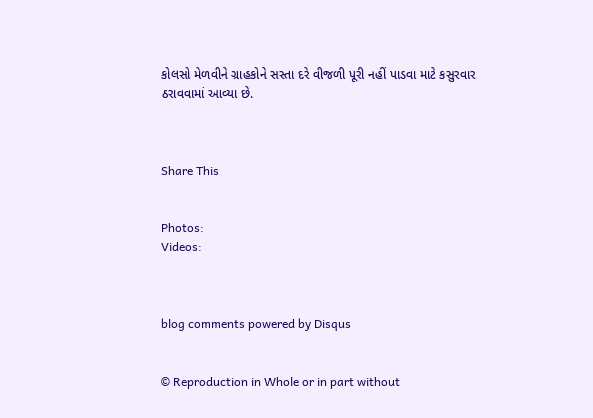કોલસો મેળવીને ગ્રાહકોને સસ્તા દરે વીજળી પૂરી નહીં પાડવા માટે કસુરવાર ઠરાવવામાં આવ્યા છે.



Share This


Photos:
Videos:



blog comments powered by Disqus


© Reproduction in Whole or in part without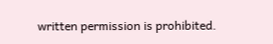written permission is prohibited.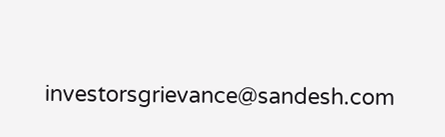investorsgrievance@sandesh.com